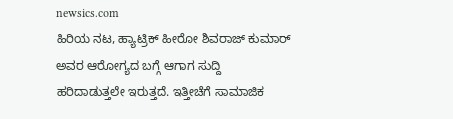newsics.com
ಹಿರಿಯ ನಟ, ಹ್ಯಾಟ್ರಿಕ್ ಹೀರೋ ಶಿವರಾಜ್ ಕುಮಾರ್ ಅವರ ಆರೋಗ್ಯದ ಬಗ್ಗೆ ಆಗಾಗ ಸುದ್ದಿ ಹರಿದಾಡುತ್ತಲೇ ಇರುತ್ತದೆ. ಇತ್ತೀಚೆಗೆ ಸಾಮಾಜಿಕ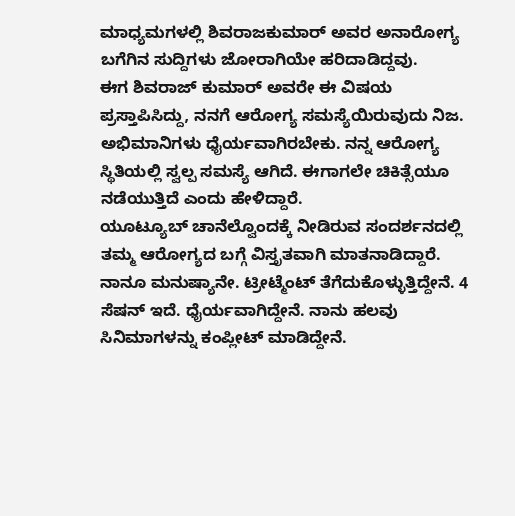ಮಾಧ್ಯಮಗಳಲ್ಲಿ ಶಿವರಾಜಕುಮಾರ್ ಅವರ ಅನಾರೋಗ್ಯ ಬಗೆಗಿನ ಸುದ್ದಿಗಳು ಜೋರಾಗಿಯೇ ಹರಿದಾಡಿದ್ದವು.
ಈಗ ಶಿವರಾಜ್ ಕುಮಾರ್ ಅವರೇ ಈ ವಿಷಯ ಪ್ರಸ್ತಾಪಿಸಿದ್ದು, ನನಗೆ ಆರೋಗ್ಯ ಸಮಸ್ಯೆಯಿರುವುದು ನಿಜ. ಅಭಿಮಾನಿಗಳು ಧೈರ್ಯವಾಗಿರಬೇಕು. ನನ್ನ ಆರೋಗ್ಯ ಸ್ಥಿತಿಯಲ್ಲಿ ಸ್ವಲ್ಪ ಸಮಸ್ಯೆ ಆಗಿದೆ. ಈಗಾಗಲೇ ಚಿಕಿತ್ಸೆಯೂ ನಡೆಯುತ್ತಿದೆ ಎಂದು ಹೇಳಿದ್ದಾರೆ.
ಯೂಟ್ಯೂಬ್ ಚಾನೆಲ್ವೊಂದಕ್ಕೆ ನೀಡಿರುವ ಸಂದರ್ಶನದಲ್ಲಿ ತಮ್ಮ ಆರೋಗ್ಯದ ಬಗ್ಗೆ ವಿಸ್ತೃತವಾಗಿ ಮಾತನಾಡಿದ್ದಾರೆ. ನಾನೂ ಮನುಷ್ಯಾನೇ. ಟ್ರೀಟ್ಮೆಂಟ್ ತೆಗೆದುಕೊಳ್ಳುತ್ತಿದ್ದೇನೆ. 4 ಸೆಷನ್ ಇದೆ. ಧೈರ್ಯವಾಗಿದ್ದೇನೆ. ನಾನು ಹಲವು ಸಿನಿಮಾಗಳನ್ನು ಕಂಪ್ಲೀಟ್ ಮಾಡಿದ್ದೇನೆ.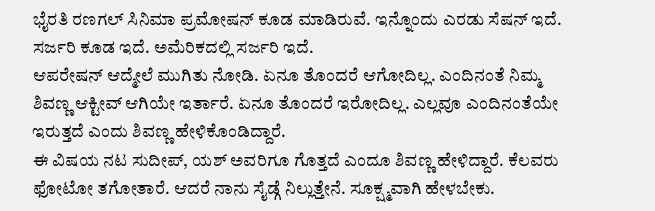ಭೈರತಿ ರಣಗಲ್ ಸಿನಿಮಾ ಪ್ರಮೋಷನ್ ಕೂಡ ಮಾಡಿರುವೆ. ಇನ್ನೊಂದು ಎರಡು ಸೆಷನ್ ಇದೆ. ಸರ್ಜರಿ ಕೂಡ ಇದೆ. ಅಮೆರಿಕದಲ್ಲಿ ಸರ್ಜರಿ ಇದೆ.
ಆಪರೇಷನ್ ಆದ್ಮೇಲೆ ಮುಗಿತು ನೋಡಿ. ಏನೂ ತೊಂದರೆ ಆಗೋದಿಲ್ಲ. ಎಂದಿನಂತೆ ನಿಮ್ಮ ಶಿವಣ್ಣ ಆಕ್ಟೀವ್ ಆಗಿಯೇ ಇರ್ತಾರೆ. ಏನೂ ತೊಂದರೆ ಇರೋದಿಲ್ಲ. ಎಲ್ಲವೂ ಎಂದಿನಂತೆಯೇ ಇರುತ್ತದೆ ಎಂದು ಶಿವಣ್ಣ ಹೇಳಿಕೊಂಡಿದ್ದಾರೆ.
ಈ ವಿಷಯ ನಟ ಸುದೀಪ್, ಯಶ್ ಅವರಿಗೂ ಗೊತ್ತದೆ ಎಂದೂ ಶಿವಣ್ಣ ಹೇಳಿದ್ದಾರೆ. ಕೆಲವರು ಫೋಟೋ ತಗೋತಾರೆ. ಆದರೆ ನಾನು ಸೈಡ್ಗೆ ನಿಲ್ಲುತ್ತೇನೆ. ಸೂಕ್ಷ್ಮವಾಗಿ ಹೇಳಬೇಕು.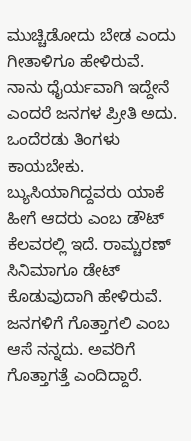ಮುಚ್ಚಿಡೋದು ಬೇಡ ಎಂದು ಗೀತಾಳಿಗೂ ಹೇಳಿರುವೆ. ನಾನು ಧೈರ್ಯವಾಗಿ ಇದ್ದೇನೆ ಎಂದರೆ ಜನಗಳ ಪ್ರೀತಿ ಅದು.
ಒಂದೆರಡು ತಿಂಗಳು ಕಾಯಬೇಕು. ಬ್ಯುಸಿಯಾಗಿದ್ದವರು ಯಾಕೆ ಹೀಗೆ ಆದರು ಎಂಬ ಡೌಟ್ ಕೆಲವರಲ್ಲಿ ಇದೆ. ರಾಮ್ಚರಣ್ ಸಿನಿಮಾಗೂ ಡೇಟ್ ಕೊಡುವುದಾಗಿ ಹೇಳಿರುವೆ. ಜನಗಳಿಗೆ ಗೊತ್ತಾಗಲಿ ಎಂಬ ಆಸೆ ನನ್ನದು. ಅವರಿಗೆ ಗೊತ್ತಾಗತ್ತೆ ಎಂದಿದ್ದಾರೆ.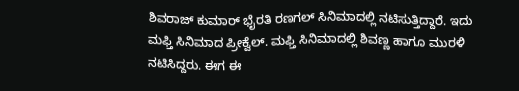ಶಿವರಾಜ್ ಕುಮಾರ್ ಭೈರತಿ ರಣಗಲ್ ಸಿನಿಮಾದಲ್ಲಿ ನಟಿಸುತ್ತಿದ್ದಾರೆ. ಇದು ಮಫ್ತಿ ಸಿನಿಮಾದ ಪ್ರೀಕ್ವೆಲ್. ಮಫ್ತಿ ಸಿನಿಮಾದಲ್ಲಿ ಶಿವಣ್ಣ ಹಾಗೂ ಮುರಳಿ ನಟಿಸಿದ್ದರು. ಈಗ ಈ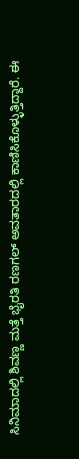ಸಿನಿಮಾದಲ್ಲಿ ಶಿವಣ್ಣ ಮತ್ತೆ ಭೈರತಿ ರಣಗಲ್ ಅವತಾರದಲ್ಲಿ ಕಾಣಿಸಿಕೊಳ್ಳುತ್ತಿದ್ದಾರೆ. ಈ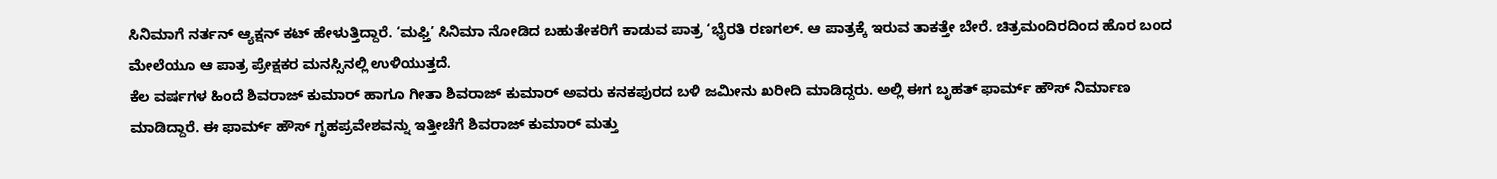ಸಿನಿಮಾಗೆ ನರ್ತನ್ ಆ್ಯಕ್ಷನ್ ಕಟ್ ಹೇಳುತ್ತಿದ್ದಾರೆ. ‘ಮಫ್ತಿ’ ಸಿನಿಮಾ ನೋಡಿದ ಬಹುತೇಕರಿಗೆ ಕಾಡುವ ಪಾತ್ರ ‘ಭೈರತಿ ರಣಗಲ್. ಆ ಪಾತ್ರಕ್ಕೆ ಇರುವ ತಾಕತ್ತೇ ಬೇರೆ. ಚಿತ್ರಮಂದಿರದಿಂದ ಹೊರ ಬಂದ ಮೇಲೆಯೂ ಆ ಪಾತ್ರ ಪ್ರೇಕ್ಷಕರ ಮನಸ್ಸಿನಲ್ಲಿ ಉಳಿಯುತ್ತದೆ.
ಕೆಲ ವರ್ಷಗಳ ಹಿಂದೆ ಶಿವರಾಜ್ ಕುಮಾರ್ ಹಾಗೂ ಗೀತಾ ಶಿವರಾಜ್ ಕುಮಾರ್ ಅವರು ಕನಕಪುರದ ಬಳಿ ಜಮೀನು ಖರೀದಿ ಮಾಡಿದ್ದರು. ಅಲ್ಲಿ ಈಗ ಬೃಹತ್ ಫಾರ್ಮ್ ಹೌಸ್ ನಿರ್ಮಾಣ ಮಾಡಿದ್ದಾರೆ. ಈ ಫಾರ್ಮ್ ಹೌಸ್ ಗೃಹಪ್ರವೇಶವನ್ನು ಇತ್ತೀಚೆಗೆ ಶಿವರಾಜ್ ಕುಮಾರ್ ಮತ್ತು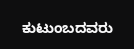ಕುಟುಂಬದವರು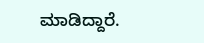ಮಾಡಿದ್ದಾರೆ.